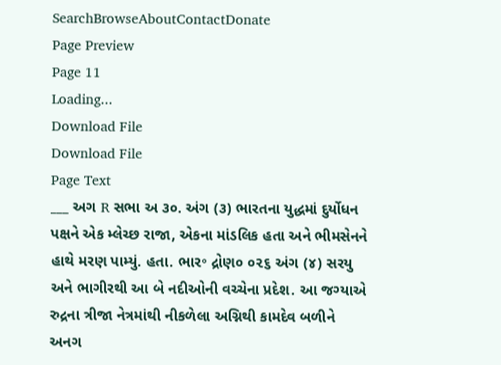SearchBrowseAboutContactDonate
Page Preview
Page 11
Loading...
Download File
Download File
Page Text
___ અગ R સભા અ ૩૦. અંગ (૩) ભારતના યુદ્ધમાં દુર્યોધન પક્ષને એક મ્લેચ્છ રાજા, એકના માંડલિક હતા અને ભીમસેનને હાથે મરણ પામ્યું. હતા. ભાર॰ દ્રોણ૦ ૦૨૬ અંગ (૪) સરયુ અને ભાગીરથી આ બે નદીઓની વચ્ચેના પ્રદેશ. આ જગ્યાએ રુદ્રના ત્રીજા નેત્રમાંથી નીકળેલા અગ્નિથી કામદેવ બળીને અનગ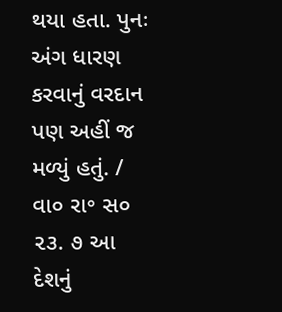થયા હતા. પુનઃ અંગ ધારણ કરવાનું વરદાન પણ અહીં જ મળ્યું હતું. / વા૦ રા॰ સ૦ ૨૩. ૭ આ દેશનું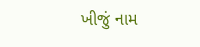ખીજું નામ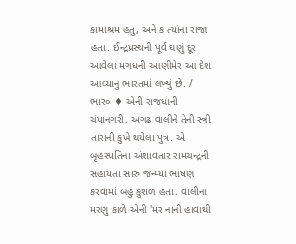કામાશ્રમ હતુ, અને ક ત્યાંના રાજા હતા. ઈન્દ્રપ્રસ્થની પૂર્વ ઘણું દૂર આવેલા મગધની આણીમેર આ દેશ આવ્યાનુ ભારતમાં લખ્યું છે. / ભાર૦ ♦ એની રાજધાની ચંપાનગરી. અગઢ વાલીને તેની સ્ત્રી તારાની કુખે થયેલા પુત્ર. એ બૃહસ્પતિના અંશાવતાર રામચન્દ્રની સહાયતા સારુ જન્મ્યા ભાષણ કરવામાં બહુ કુશળ હતા. વાલીના મરણુ કાળે એની 'મર નાની હાવાથી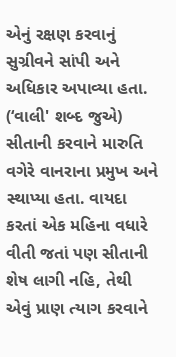એનું રક્ષણ કરવાનું સુગ્રીવને સાંપી અને અધિકાર અપાવ્યા હતા. (‘વાલી' શબ્દ જુએ) સીતાની કરવાને મારુતિ વગેરે વાનરાના પ્રમુખ અને સ્થાપ્યા હતા. વાયદા કરતાં એક મહિના વધારે વીતી જતાં પણ સીતાની શેષ લાગી નહિ, તેથી એવું પ્રાણ ત્યાગ કરવાને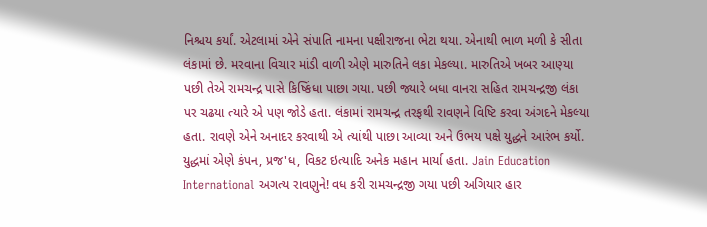નિશ્ચય કર્યાં. એટલામાં એને સંપાતિ નામના પક્ષીરાજના ભેટા થયા. એનાથી ભાળ મળી કે સીતા લંકામાં છે. મરવાના વિચાર માંડી વાળી એણે મારુતિને લકા મેકલ્યા. મારુતિએ ખબર આણ્યા પછી તેએ રામચન્દ્ર પાસે કિષ્કિંધા પાછા ગયા. પછી જ્યારે બધા વાનરા સહિત રામચન્દ્રજી લંકા પર ચઢયા ત્યારે એ પણ જોડે હતા. લંકામાં રામચન્દ્ર તરફથી રાવણને વિષ્ટિ કરવા અંગદને મેકલ્યા હતા. રાવણે એને અનાદર કરવાથી એ ત્યાંથી પાછા આવ્યા અને ઉભય પક્ષે યુદ્ધને આરંભ કર્યો. યુદ્ધમાં એણે કંપન, પ્રજ'ધ, વિકટ ઇત્યાદિ અનેક મહાન માર્યા હતા. Jain Education International અગત્ય રાવણુને! વધ કરી રામચન્દ્રજી ગયા પછી અગિયાર હાર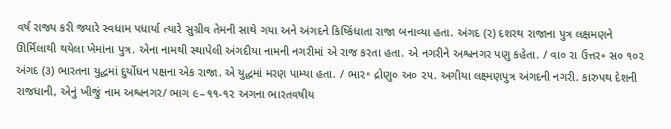વર્ષ રાજ્ય કરી જ્યારે સ્વધામ પધાર્યા ત્યારે સુગ્રીવ તેમની સાથે ગયા અને અંગદને કિષ્કિંધાતા રાજા બનાવ્યા હતા. અંગદ (૨) દશરથ રાજાના પુત્ર લક્ષમણને ઊર્મિલાથી થયેલા ખેમાંના પુત્ર. એના નામથી સ્થાપેલી અંગદીયા નામની નગરીમાં એ રાજ કરતા હતા. એ નગરીને અશ્વનગર પણુ કહેતા. / વા૦ રા ઉત્તર૰ સ૦ ૧૦૨ અંગદ (૩) ભારતના યુદ્ધમાં દુર્યોધન પક્ષના એક રાજા. એ યુદ્ધમાં મરણ પામ્યા હતા. / ભાર॰ દ્રોણુ૦ અ૦ ૨૫. અગીયા લક્ષ્મણપુત્ર અંગદની નગરી. કારુપથ દેશની રાજધાની, એનું ખીજું નામ અશ્વનગર/ ભાગ ૯–૧૧-૧૨ અગના ભારતવષીય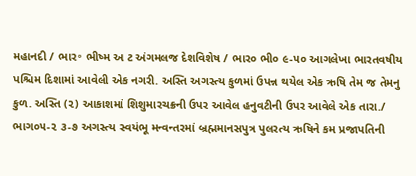મહાનદી / ભાર॰ ભીષ્મ અ ટ અંગમલજ દેશવિશેષ / ભાર૦ ભી૦ ૯-૫૦ આગલેખા ભારતવષીય પશ્ચિમ દિશામાં આવેલી એક નગરી. અસ્તિ અગસ્ત્ય કુળમાં ઉપન્ન થયેલ એક ઋષિ તેમ જ તેમનુ કુળ. અસ્તિ (૨) આકાશમાં શિશુમારચક્રની ઉપર આવેલ હનુવટીની ઉપર આવેલે એક તારા./ ભાગ૦૫-૨ ૩-૭ અગસ્ત્ય સ્વયંભૂ મન્વન્તરમાં બ્રહ્મમાનસપુત્ર પુલરત્ય ઋષિને કમ પ્રજાપતિની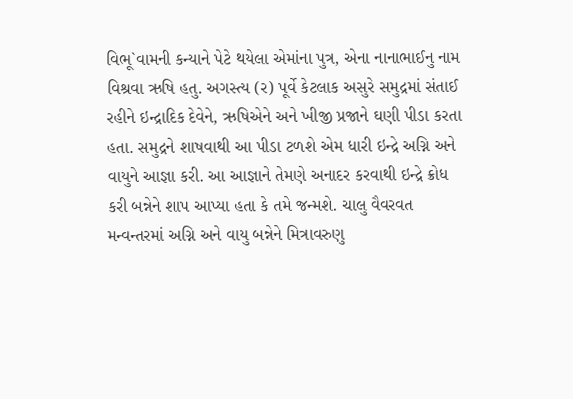વિભૂ`વામની કન્યાને પેટે થયેલા એમાંના પુત્ર, એના નાનાભાઈનુ નામ વિશ્રવા ઋષિ હતુ. અગસ્ત્ય (ર) પૂર્વે કેટલાક અસુરે સમુદ્રમાં સંતાઈ રહીને ઇન્દ્રાદિક દેવેને, ઋષિએને અને ખીજી પ્રજાને ઘણી પીડા કરતા હતા. સમુદ્રને શાષવાથી આ પીડા ટળશે એમ ધારી ઇન્દ્રે અગ્નિ અને વાયુને આજ્ઞા કરી. આ આજ્ઞાને તેમણે અનાદર કરવાથી ઇન્દ્રે ક્રોધ કરી બન્નેને શાપ આપ્યા હતા કે તમે જન્મશે. ચાલુ વૈવરવત મન્વન્તરમાં અગ્નિ અને વાયુ બન્નેને મિત્રાવરુણુ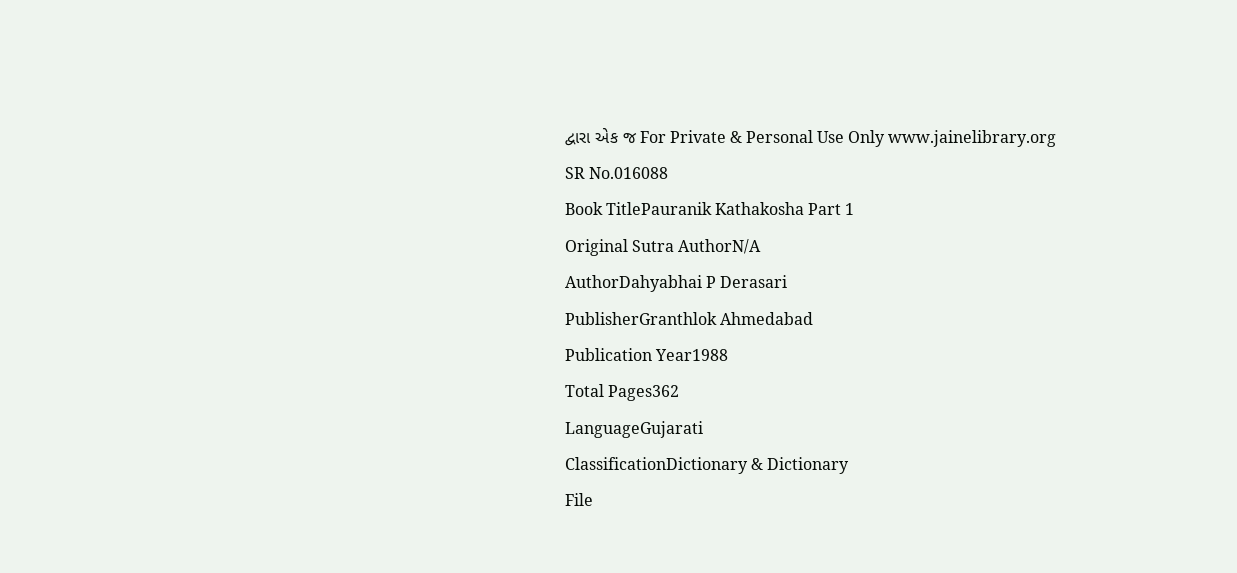દ્વારા એક જ For Private & Personal Use Only www.jainelibrary.org
SR No.016088
Book TitlePauranik Kathakosha Part 1
Original Sutra AuthorN/A
AuthorDahyabhai P Derasari
PublisherGranthlok Ahmedabad
Publication Year1988
Total Pages362
LanguageGujarati
ClassificationDictionary & Dictionary
File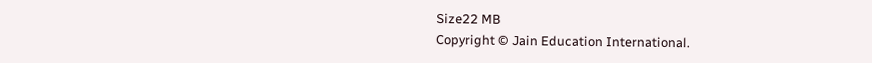Size22 MB
Copyright © Jain Education International.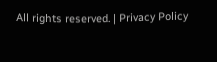All rights reserved. | Privacy Policy